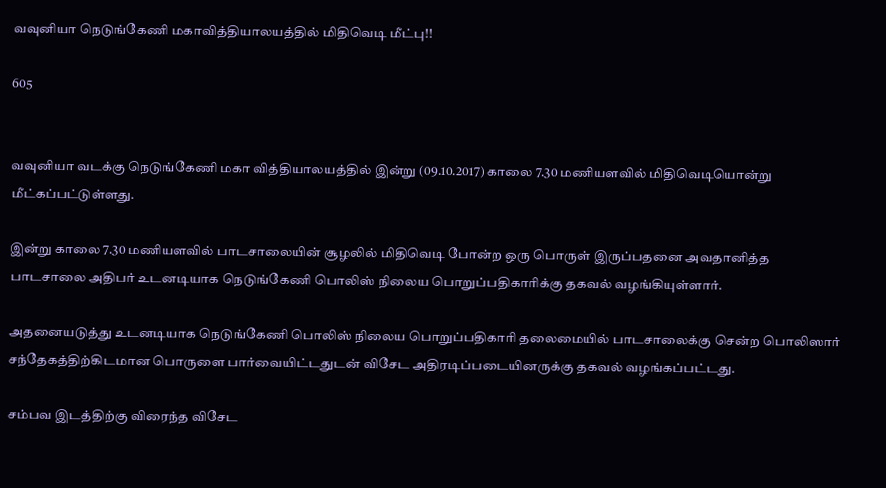வவுனியா நெடுங்கேணி மகாவித்தியாலயத்தில் மிதிவெடி மீட்பு!!

605


வவுனியா வடக்கு நெடுங்கேணி மகா வித்தியாலயத்தில் இன்று (09.10.2017) காலை 7.30 மணியளவில் மிதிவெடியொன்று மீட்கப்பட்டுள்ளது.

இன்று காலை 7.30 மணியளவில் பாடசாலையின் சூழலில் மிதிவெடி போன்ற ஒரு பொருள் இருப்பதனை அவதானித்த பாடசாலை அதிபர் உடனடியாக நெடுங்கேணி பொலிஸ் நிலைய பொறுப்பதிகாரிக்கு தகவல் வழங்கியுள்ளார்.

அதனையடுத்து உடனடியாக நெடுங்கேணி பொலிஸ் நிலைய பொறுப்பதிகாரி தலைமையில் பாடசாலைக்கு சென்ற பொலிஸார் சந்தேகத்திற்கிடமான பொருளை பார்வையிட்டதுடன் விசேட அதிரடிப்படையினருக்கு தகவல் வழங்கப்பட்டது.

சம்பவ இடத்திற்கு விரைந்த விசேட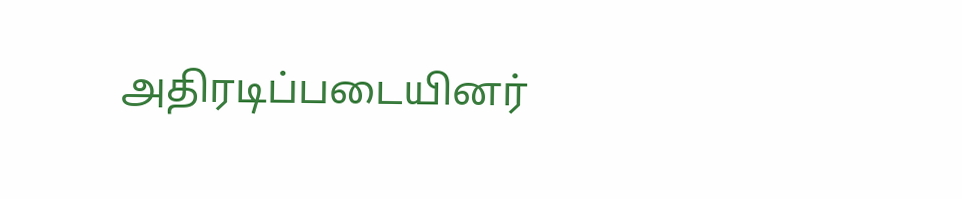அதிரடிப்படையினர்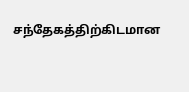சந்தேகத்திற்கிடமான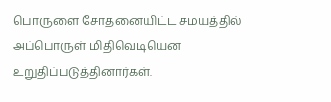பொருளை சோதனையிட்ட சமயத்தில் அப்பொருள் மிதிவெடியென உறுதிப்படுத்தினார்கள்.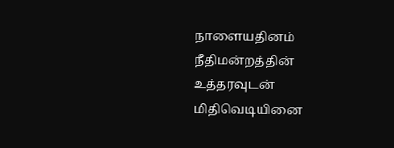நாளையதினம் நீதிமன்றத்தின் உத்தரவுடன் மிதிவெடியினை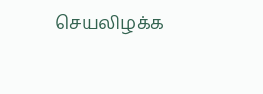செயலிழக்க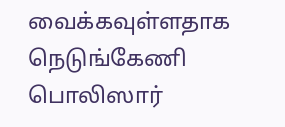வைக்கவுள்ளதாக நெடுங்கேணி பொலிஸார்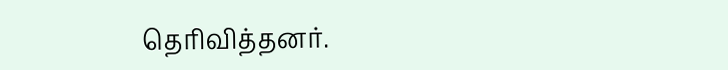தெரிவித்தனர்.